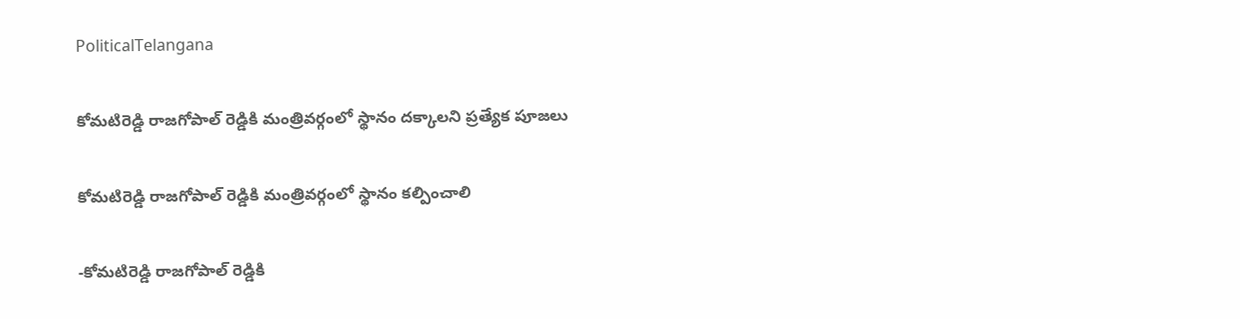PoliticalTelangana

కోమటిరెడ్డి రాజగోపాల్ రెడ్డికి మంత్రివర్గంలో స్థానం దక్కాలని ప్రత్యేక పూజలు

కోమటిరెడ్డి రాజగోపాల్ రెడ్డికి మంత్రివర్గంలో స్థానం కల్పించాలి

-కోమటిరెడ్డి రాజగోపాల్ రెడ్డికి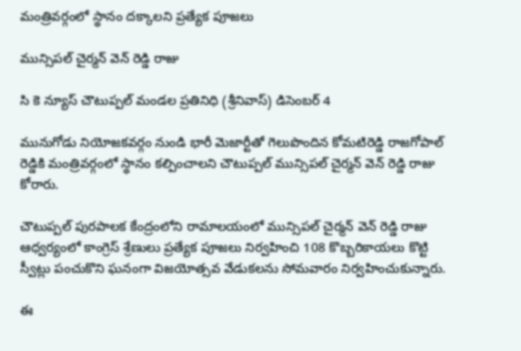మంత్రివర్గంలో స్థానం దక్కాలని ప్రత్యేక పూజలు

మున్సిపల్ చైర్మన్ వెన్ రెడ్డి రాజు

సి కె న్యూస్ చౌటుప్పల్ మండల ప్రతినిధి (శ్రీనివాస్) డిసెంబర్ 4

మునుగోడు నియోజకవర్గం నుండి భారీ మెజార్టీతో గెలుపొందిన కోమటిరెడ్డి రాజగోపాల్ రెడ్డికి మంత్రివర్గంలో స్థానం కల్పించాలని చౌటుప్పల్ మున్సిపల్ చైర్మన్ వెన్ రెడ్డి రాజు కోరారు.

చౌటుప్పల్ పురపాలక కేంద్రంలోని రామాలయంలో మున్సిపల్ చైర్మన్ వెన్ రెడ్డి రాజు ఆధ్వర్యంలో కాంగ్రెస్ శ్రేణులు ప్రత్యేక పూజలు నిర్వహించి 108 కొబ్బరికాయలు కొట్టి స్వీట్లు పంచుకొని ఘనంగా విజయోత్సవ వేడుకలను సోమవారం నిర్వహించుకున్నారు.

ఈ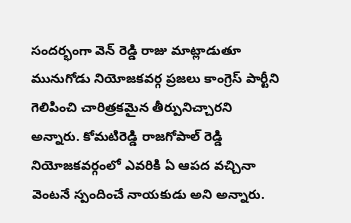సందర్భంగా వెన్ రెడ్డి రాజు మాట్లాడుతూ మునుగోడు నియోజకవర్గ ప్రజలు కాంగ్రెస్ పార్టీని గెలిపించి చారిత్రకమైన తీర్పునిచ్చారని అన్నారు. కోమటిరెడ్డి రాజగోపాల్ రెడ్డి నియోజకవర్గంలో ఎవరికి ఏ ఆపద వచ్చినా వెంటనే స్పందించే నాయకుడు అని అన్నారు.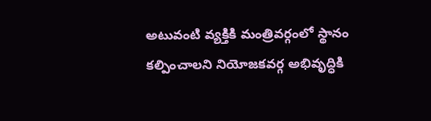అటువంటి వ్యక్తికి మంత్రివర్గంలో స్థానం కల్పించాలని నియోజకవర్గ అభివృద్ధికి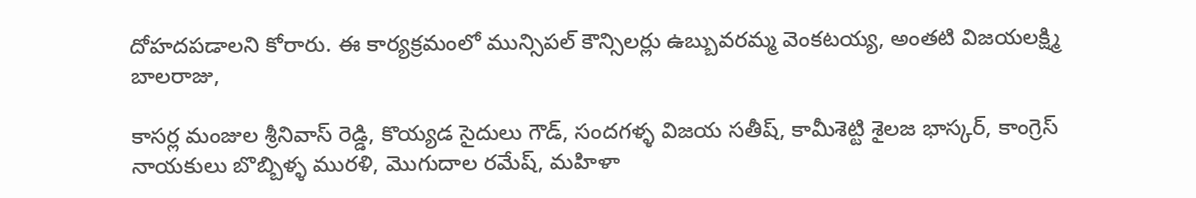దోహదపడాలని కోరారు. ఈ కార్యక్రమంలో మున్సిపల్ కౌన్సిలర్లు ఉబ్బువరమ్మ వెంకటయ్య, అంతటి విజయలక్ష్మి బాలరాజు,

కాసర్ల మంజుల శ్రీనివాస్ రెడ్డి, కొయ్యడ సైదులు గౌడ్, సందగళ్ళ విజయ సతీష్, కామీశెట్టి శైలజ భాస్కర్, కాంగ్రెస్ నాయకులు బొబ్బిళ్ళ మురళి, మొగుదాల రమేష్, మహిళా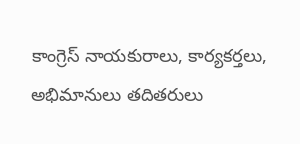కాంగ్రెస్ నాయకురాలు, కార్యకర్తలు, అభిమానులు తదితరులు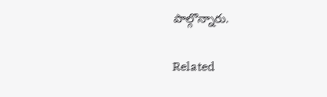పాల్గొన్నారు.

Related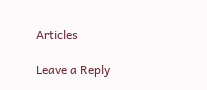Articles

Leave a Reply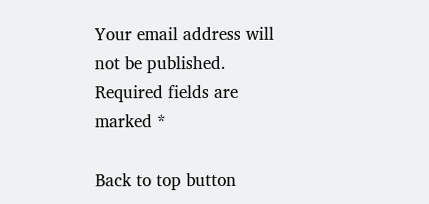Your email address will not be published. Required fields are marked *

Back to top button